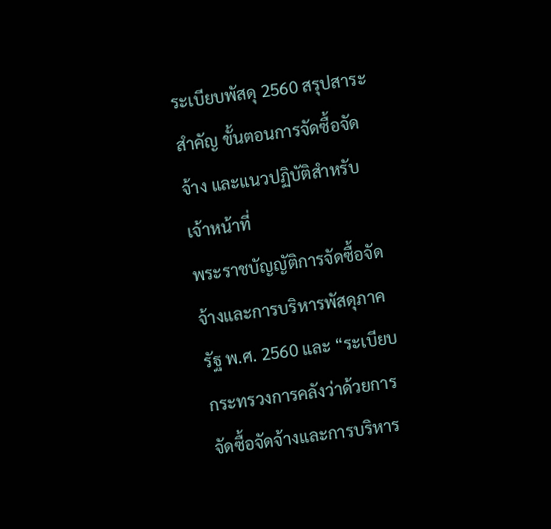ระเบียบพัสดุ 2560 สรุปสาระสำคัญ ขั้นตอนการจัดซื้อจัดจ้าง และแนวปฏิบัติสำหรับเจ้าหน้าที่
พระราชบัญญัติการจัดซื้อจัดจ้างและการบริหารพัสดุภาครัฐ พ.ศ. 2560 และ “ระเบียบกระทรวงการคลังว่าด้วยการจัดซื้อจัดจ้างและการบริหาร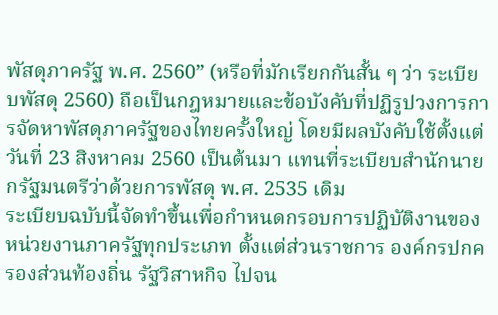พัสดุภาครัฐ พ.ศ. 2560” (หรือที่มักเรียกกันสั้น ๆ ว่า ระเบียบพัสดุ 2560) ถือเป็นกฎหมายและข้อบังคับที่ปฏิรูปวงการการจัดหาพัสดุภาครัฐของไทยครั้งใหญ่ โดยมีผลบังคับใช้ตั้งแต่วันที่ 23 สิงหาคม 2560 เป็นต้นมา แทนที่ระเบียบสำนักนายกรัฐมนตรีว่าด้วยการพัสดุ พ.ศ. 2535 เดิม
ระเบียบฉบับนี้จัดทำขึ้นเพื่อกำหนดกรอบการปฏิบัติงานของหน่วยงานภาครัฐทุกประเภท ตั้งแต่ส่วนราชการ องค์กรปกครองส่วนท้องถิ่น รัฐวิสาหกิจ ไปจน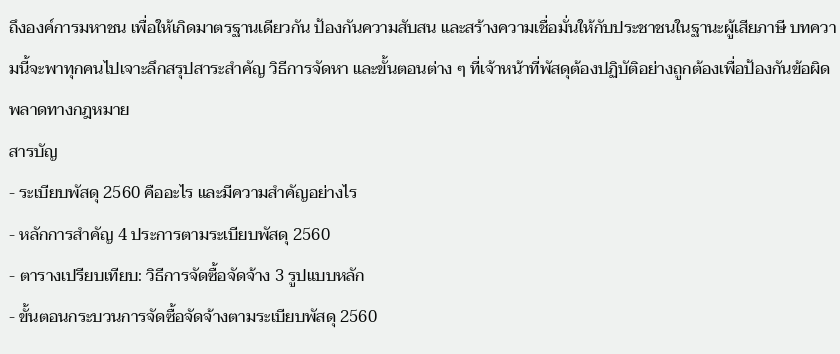ถึงองค์การมหาชน เพื่อให้เกิดมาตรฐานเดียวกัน ป้องกันความสับสน และสร้างความเชื่อมั่นให้กับประชาชนในฐานะผู้เสียภาษี บทความนี้จะพาทุกคนไปเจาะลึกสรุปสาระสำคัญ วิธีการจัดหา และขั้นตอนต่าง ๆ ที่เจ้าหน้าที่พัสดุต้องปฏิบัติอย่างถูกต้องเพื่อป้องกันข้อผิดพลาดทางกฎหมาย
สารบัญ
- ระเบียบพัสดุ 2560 คืออะไร และมีความสำคัญอย่างไร
- หลักการสำคัญ 4 ประการตามระเบียบพัสดุ 2560
- ตารางเปรียบเทียบ: วิธีการจัดซื้อจัดจ้าง 3 รูปแบบหลัก
- ขั้นตอนกระบวนการจัดซื้อจัดจ้างตามระเบียบพัสดุ 2560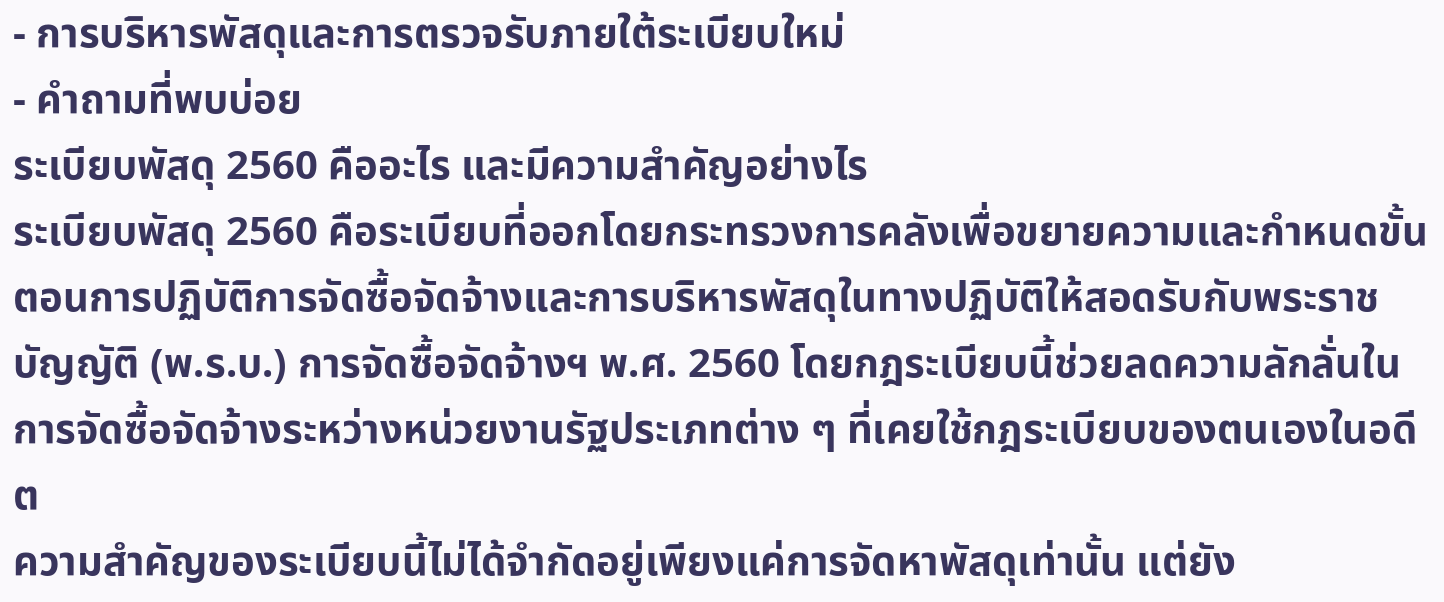- การบริหารพัสดุและการตรวจรับภายใต้ระเบียบใหม่
- คำถามที่พบบ่อย
ระเบียบพัสดุ 2560 คืออะไร และมีความสำคัญอย่างไร
ระเบียบพัสดุ 2560 คือระเบียบที่ออกโดยกระทรวงการคลังเพื่อขยายความและกำหนดขั้นตอนการปฏิบัติการจัดซื้อจัดจ้างและการบริหารพัสดุในทางปฏิบัติให้สอดรับกับพระราชบัญญัติ (พ.ร.บ.) การจัดซื้อจัดจ้างฯ พ.ศ. 2560 โดยกฎระเบียบนี้ช่วยลดความลักลั่นในการจัดซื้อจัดจ้างระหว่างหน่วยงานรัฐประเภทต่าง ๆ ที่เคยใช้กฎระเบียบของตนเองในอดีต
ความสำคัญของระเบียบนี้ไม่ได้จำกัดอยู่เพียงแค่การจัดหาพัสดุเท่านั้น แต่ยัง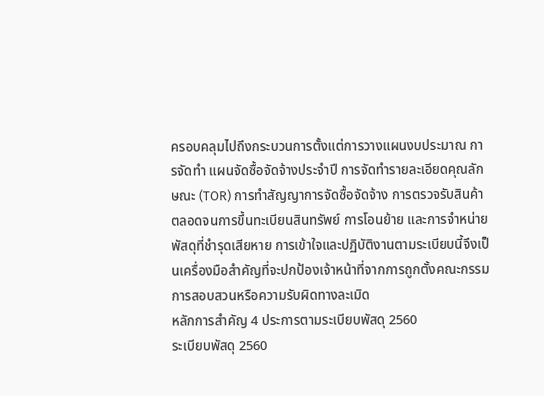ครอบคลุมไปถึงกระบวนการตั้งแต่การวางแผนงบประมาณ การจัดทำ แผนจัดซื้อจัดจ้างประจำปี การจัดทำรายละเอียดคุณลักษณะ (TOR) การทำสัญญาการจัดซื้อจัดจ้าง การตรวจรับสินค้า ตลอดจนการขึ้นทะเบียนสินทรัพย์ การโอนย้าย และการจำหน่ายพัสดุที่ชำรุดเสียหาย การเข้าใจและปฏิบัติงานตามระเบียบนี้จึงเป็นเครื่องมือสำคัญที่จะปกป้องเจ้าหน้าที่จากการถูกตั้งคณะกรรมการสอบสวนหรือความรับผิดทางละเมิด
หลักการสำคัญ 4 ประการตามระเบียบพัสดุ 2560
ระเบียบพัสดุ 2560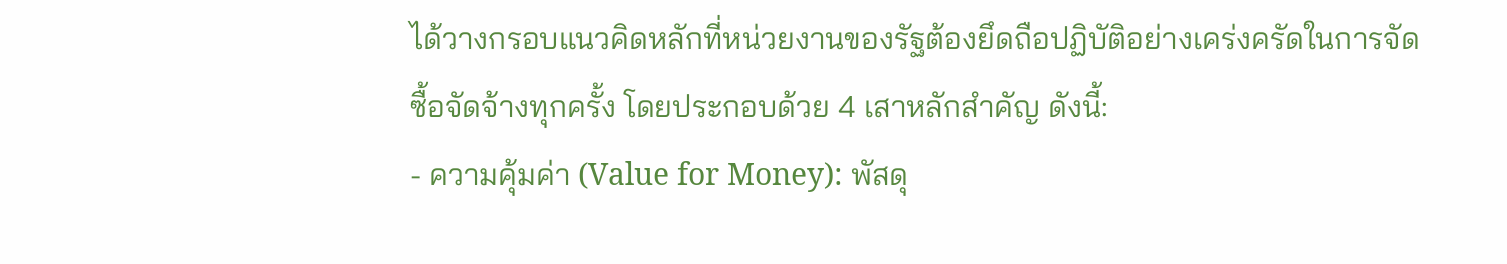ได้วางกรอบแนวคิดหลักที่หน่วยงานของรัฐต้องยึดถือปฏิบัติอย่างเคร่งครัดในการจัดซื้อจัดจ้างทุกครั้ง โดยประกอบด้วย 4 เสาหลักสำคัญ ดังนี้:
- ความคุ้มค่า (Value for Money): พัสดุ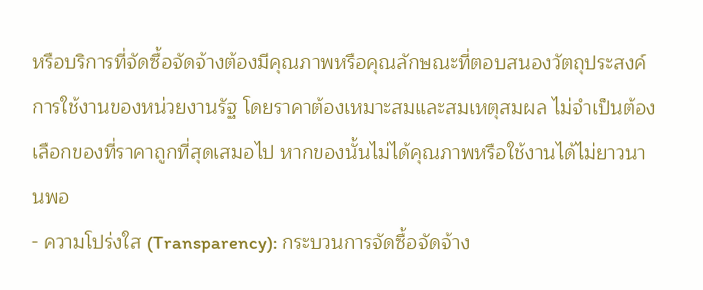หรือบริการที่จัดซื้อจัดจ้างต้องมีคุณภาพหรือคุณลักษณะที่ตอบสนองวัตถุประสงค์การใช้งานของหน่วยงานรัฐ โดยราคาต้องเหมาะสมและสมเหตุสมผล ไม่จำเป็นต้องเลือกของที่ราคาถูกที่สุดเสมอไป หากของนั้นไม่ได้คุณภาพหรือใช้งานได้ไม่ยาวนานพอ
- ความโปร่งใส (Transparency): กระบวนการจัดซื้อจัดจ้าง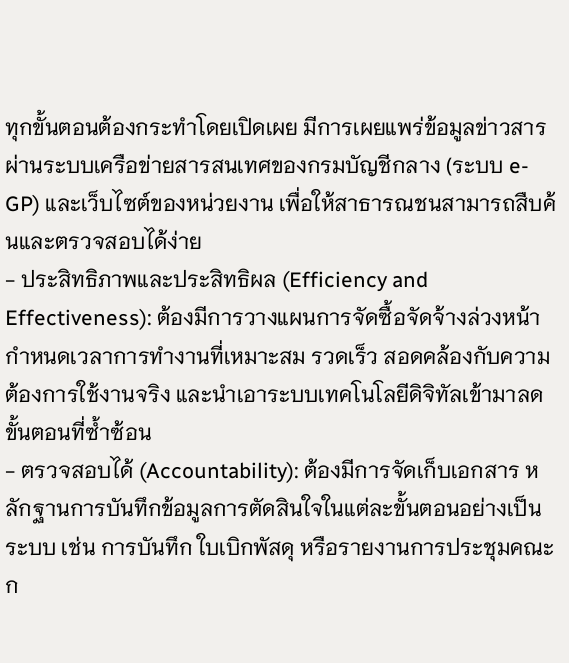ทุกขั้นตอนต้องกระทำโดยเปิดเผย มีการเผยแพร่ข้อมูลข่าวสารผ่านระบบเครือข่ายสารสนเทศของกรมบัญชีกลาง (ระบบ e-GP) และเว็บไซต์ของหน่วยงาน เพื่อให้สาธารณชนสามารถสืบค้นและตรวจสอบได้ง่าย
- ประสิทธิภาพและประสิทธิผล (Efficiency and Effectiveness): ต้องมีการวางแผนการจัดซื้อจัดจ้างล่วงหน้า กำหนดเวลาการทำงานที่เหมาะสม รวดเร็ว สอดคล้องกับความต้องการใช้งานจริง และนำเอาระบบเทคโนโลยีดิจิทัลเข้ามาลดขั้นตอนที่ซ้ำซ้อน
- ตรวจสอบได้ (Accountability): ต้องมีการจัดเก็บเอกสาร หลักฐานการบันทึกข้อมูลการตัดสินใจในแต่ละขั้นตอนอย่างเป็นระบบ เช่น การบันทึก ใบเบิกพัสดุ หรือรายงานการประชุมคณะก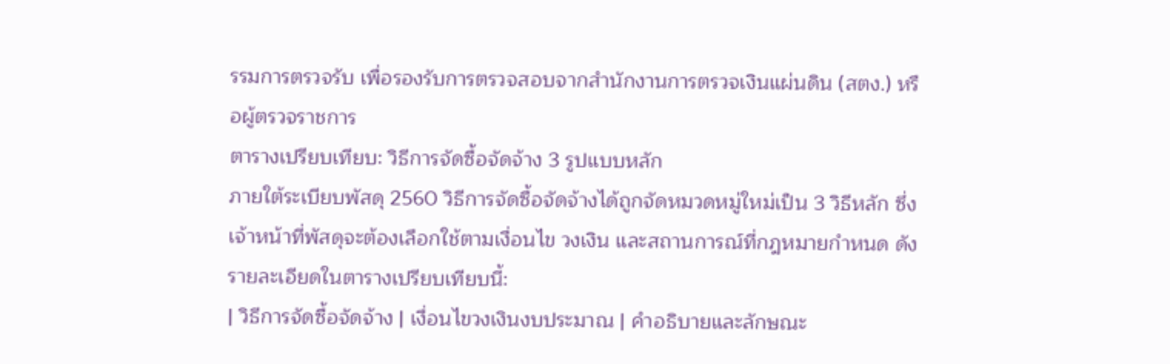รรมการตรวจรับ เพื่อรองรับการตรวจสอบจากสำนักงานการตรวจเงินแผ่นดิน (สตง.) หรือผู้ตรวจราชการ
ตารางเปรียบเทียบ: วิธีการจัดซื้อจัดจ้าง 3 รูปแบบหลัก
ภายใต้ระเบียบพัสดุ 2560 วิธีการจัดซื้อจัดจ้างได้ถูกจัดหมวดหมู่ใหม่เป็น 3 วิธีหลัก ซึ่งเจ้าหน้าที่พัสดุจะต้องเลือกใช้ตามเงื่อนไข วงเงิน และสถานการณ์ที่กฎหมายกำหนด ดังรายละเอียดในตารางเปรียบเทียบนี้:
| วิธีการจัดซื้อจัดจ้าง | เงื่อนไขวงเงินงบประมาณ | คำอธิบายและลักษณะ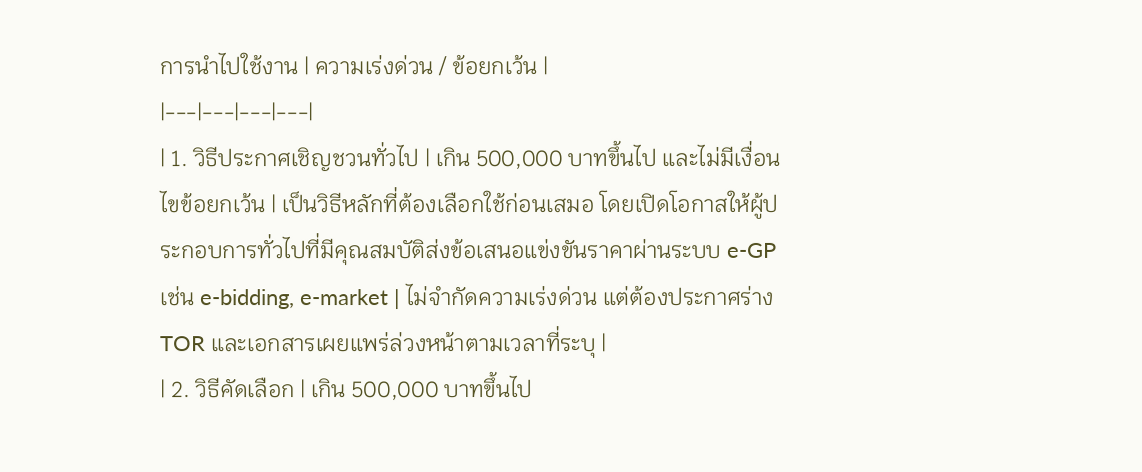การนำไปใช้งาน | ความเร่งด่วน / ข้อยกเว้น |
|---|---|---|---|
| 1. วิธีประกาศเชิญชวนทั่วไป | เกิน 500,000 บาทขึ้นไป และไม่มีเงื่อนไขข้อยกเว้น | เป็นวิธีหลักที่ต้องเลือกใช้ก่อนเสมอ โดยเปิดโอกาสให้ผู้ประกอบการทั่วไปที่มีคุณสมบัติส่งข้อเสนอแข่งขันราคาผ่านระบบ e-GP เช่น e-bidding, e-market | ไม่จำกัดความเร่งด่วน แต่ต้องประกาศร่าง TOR และเอกสารเผยแพร่ล่วงหน้าตามเวลาที่ระบุ |
| 2. วิธีคัดเลือก | เกิน 500,000 บาทขึ้นไป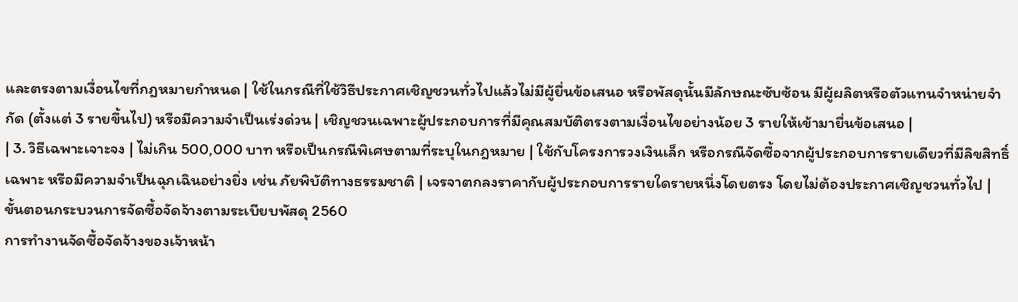และตรงตามเงื่อนไขที่กฎหมายกำหนด | ใช้ในกรณีที่ใช้วิธีประกาศเชิญชวนทั่วไปแล้วไม่มีผู้ยื่นข้อเสนอ หรือพัสดุนั้นมีลักษณะซับซ้อน มีผู้ผลิตหรือตัวแทนจำหน่ายจำกัด (ตั้งแต่ 3 รายขึ้นไป) หรือมีความจำเป็นเร่งด่วน | เชิญชวนเฉพาะผู้ประกอบการที่มีคุณสมบัติตรงตามเงื่อนไขอย่างน้อย 3 รายให้เข้ามายื่นข้อเสนอ |
| 3. วิธีเฉพาะเจาะจง | ไม่เกิน 500,000 บาท หรือเป็นกรณีพิเศษตามที่ระบุในกฎหมาย | ใช้กับโครงการวงเงินเล็ก หรือกรณีจัดซื้อจากผู้ประกอบการรายเดียวที่มีลิขสิทธิ์เฉพาะ หรือมีความจำเป็นฉุกเฉินอย่างยิ่ง เช่น ภัยพิบัติทางธรรมชาติ | เจรจาตกลงราคากับผู้ประกอบการรายใดรายหนึ่งโดยตรง โดยไม่ต้องประกาศเชิญชวนทั่วไป |
ขั้นตอนกระบวนการจัดซื้อจัดจ้างตามระเบียบพัสดุ 2560
การทำงานจัดซื้อจัดจ้างของเจ้าหน้า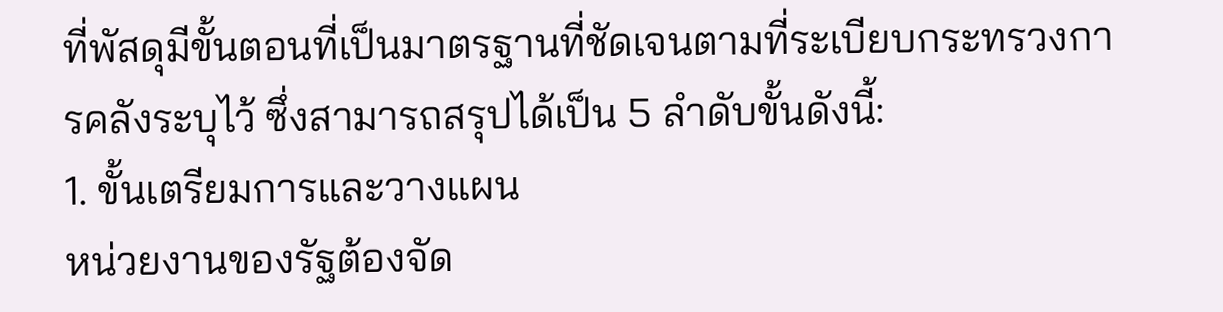ที่พัสดุมีขั้นตอนที่เป็นมาตรฐานที่ชัดเจนตามที่ระเบียบกระทรวงการคลังระบุไว้ ซึ่งสามารถสรุปได้เป็น 5 ลำดับขั้นดังนี้:
1. ขั้นเตรียมการและวางแผน
หน่วยงานของรัฐต้องจัด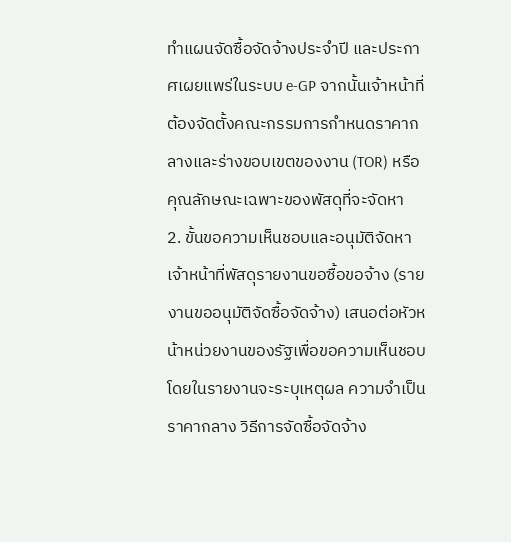ทำแผนจัดซื้อจัดจ้างประจำปี และประกาศเผยแพร่ในระบบ e-GP จากนั้นเจ้าหน้าที่ต้องจัดตั้งคณะกรรมการกำหนดราคากลางและร่างขอบเขตของงาน (TOR) หรือคุณลักษณะเฉพาะของพัสดุที่จะจัดหา
2. ขั้นขอความเห็นชอบและอนุมัติจัดหา
เจ้าหน้าที่พัสดุรายงานขอซื้อขอจ้าง (รายงานขออนุมัติจัดซื้อจัดจ้าง) เสนอต่อหัวหน้าหน่วยงานของรัฐเพื่อขอความเห็นชอบ โดยในรายงานจะระบุเหตุผล ความจำเป็น ราคากลาง วิธีการจัดซื้อจัดจ้าง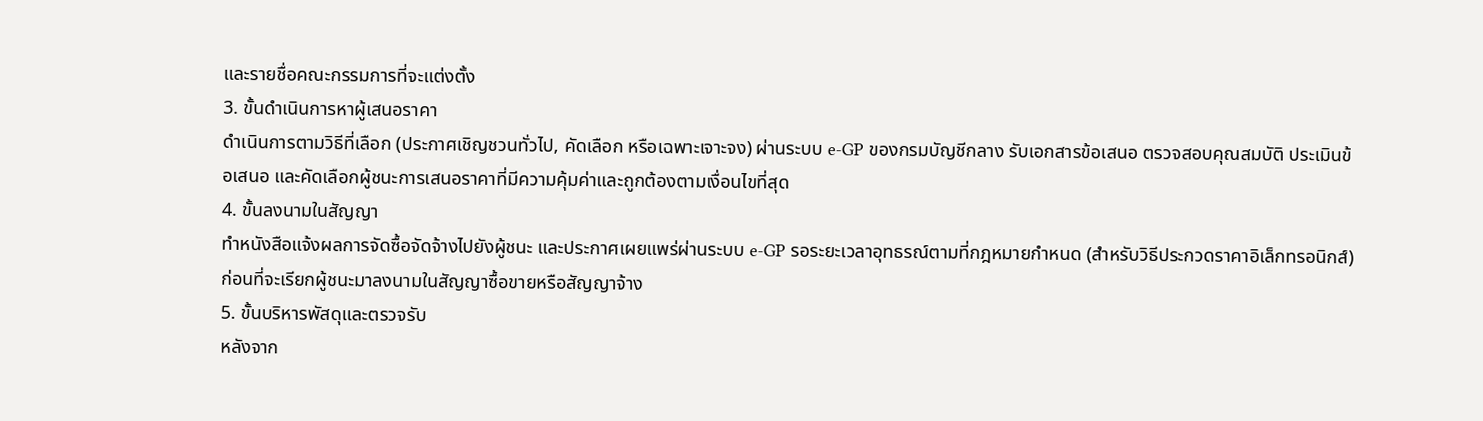และรายชื่อคณะกรรมการที่จะแต่งตั้ง
3. ขั้นดำเนินการหาผู้เสนอราคา
ดำเนินการตามวิธีที่เลือก (ประกาศเชิญชวนทั่วไป, คัดเลือก หรือเฉพาะเจาะจง) ผ่านระบบ e-GP ของกรมบัญชีกลาง รับเอกสารข้อเสนอ ตรวจสอบคุณสมบัติ ประเมินข้อเสนอ และคัดเลือกผู้ชนะการเสนอราคาที่มีความคุ้มค่าและถูกต้องตามเงื่อนไขที่สุด
4. ขั้นลงนามในสัญญา
ทำหนังสือแจ้งผลการจัดซื้อจัดจ้างไปยังผู้ชนะ และประกาศเผยแพร่ผ่านระบบ e-GP รอระยะเวลาอุทธรณ์ตามที่กฎหมายกำหนด (สำหรับวิธีประกวดราคาอิเล็กทรอนิกส์) ก่อนที่จะเรียกผู้ชนะมาลงนามในสัญญาซื้อขายหรือสัญญาจ้าง
5. ขั้นบริหารพัสดุและตรวจรับ
หลังจาก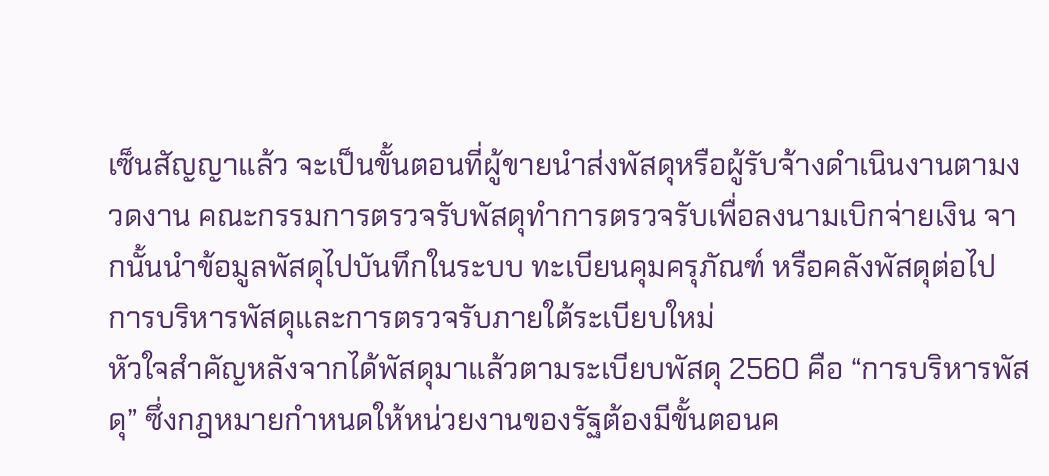เซ็นสัญญาแล้ว จะเป็นขั้นตอนที่ผู้ขายนำส่งพัสดุหรือผู้รับจ้างดำเนินงานตามงวดงาน คณะกรรมการตรวจรับพัสดุทำการตรวจรับเพื่อลงนามเบิกจ่ายเงิน จากนั้นนำข้อมูลพัสดุไปบันทึกในระบบ ทะเบียนคุมครุภัณฑ์ หรือคลังพัสดุต่อไป
การบริหารพัสดุและการตรวจรับภายใต้ระเบียบใหม่
หัวใจสำคัญหลังจากได้พัสดุมาแล้วตามระเบียบพัสดุ 2560 คือ “การบริหารพัสดุ” ซึ่งกฎหมายกำหนดให้หน่วยงานของรัฐต้องมีขั้นตอนค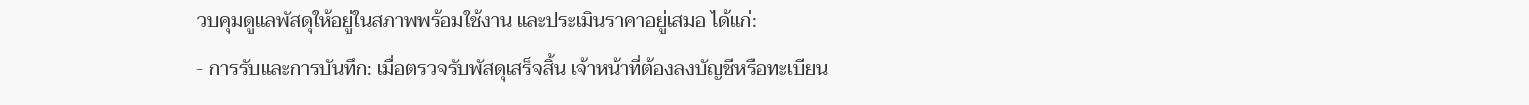วบคุมดูแลพัสดุให้อยู่ในสภาพพร้อมใช้งาน และประเมินราคาอยู่เสมอ ได้แก่:
- การรับและการบันทึก: เมื่อตรวจรับพัสดุเสร็จสิ้น เจ้าหน้าที่ต้องลงบัญชีหรือทะเบียน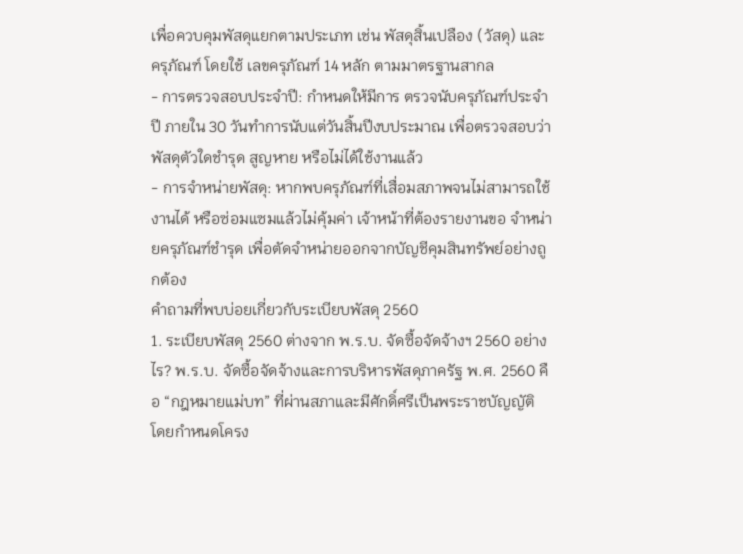เพื่อควบคุมพัสดุแยกตามประเภท เช่น พัสดุสิ้นเปลือง (วัสดุ) และครุภัณฑ์ โดยใช้ เลขครุภัณฑ์ 14 หลัก ตามมาตรฐานสากล
- การตรวจสอบประจำปี: กำหนดให้มีการ ตรวจนับครุภัณฑ์ประจำปี ภายใน 30 วันทำการนับแต่วันสิ้นปีงบประมาณ เพื่อตรวจสอบว่าพัสดุตัวใดชำรุด สูญหาย หรือไม่ได้ใช้งานแล้ว
- การจำหน่ายพัสดุ: หากพบครุภัณฑ์ที่เสื่อมสภาพจนไม่สามารถใช้งานได้ หรือซ่อมแซมแล้วไม่คุ้มค่า เจ้าหน้าที่ต้องรายงานขอ จำหน่ายครุภัณฑ์ชำรุด เพื่อตัดจำหน่ายออกจากบัญชีคุมสินทรัพย์อย่างถูกต้อง
คำถามที่พบบ่อยเกี่ยวกับระเบียบพัสดุ 2560
1. ระเบียบพัสดุ 2560 ต่างจาก พ.ร.บ. จัดซื้อจัดจ้างฯ 2560 อย่างไร? พ.ร.บ. จัดซื้อจัดจ้างและการบริหารพัสดุภาครัฐ พ.ศ. 2560 คือ “กฎหมายแม่บท” ที่ผ่านสภาและมีศักดิ์ศรีเป็นพระราชบัญญัติ โดยกำหนดโครง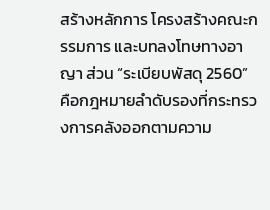สร้างหลักการ โครงสร้างคณะกรรมการ และบทลงโทษทางอาญา ส่วน “ระเบียบพัสดุ 2560” คือกฎหมายลำดับรองที่กระทรวงการคลังออกตามความ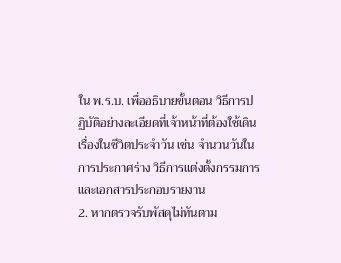ใน พ.ร.บ. เพื่ออธิบายขั้นตอน วิธีการปฏิบัติอย่างละเอียดที่เจ้าหน้าที่ต้องใช้เดินเรื่องในชีวิตประจำวัน เช่น จำนวนวันในการประกาศร่าง วิธีการแต่งตั้งกรรมการ และเอกสารประกอบรายงาน
2. หากตรวจรับพัสดุไม่ทันตาม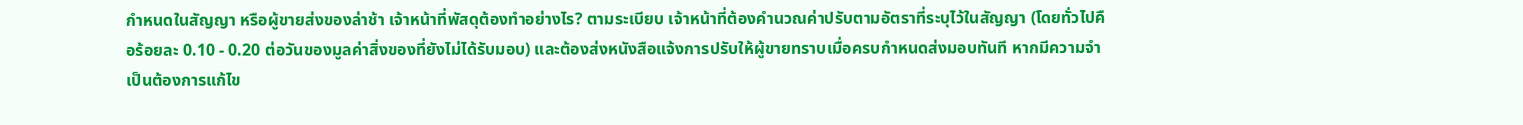กำหนดในสัญญา หรือผู้ขายส่งของล่าช้า เจ้าหน้าที่พัสดุต้องทำอย่างไร? ตามระเบียบ เจ้าหน้าที่ต้องคำนวณค่าปรับตามอัตราที่ระบุไว้ในสัญญา (โดยทั่วไปคือร้อยละ 0.10 - 0.20 ต่อวันของมูลค่าสิ่งของที่ยังไม่ได้รับมอบ) และต้องส่งหนังสือแจ้งการปรับให้ผู้ขายทราบเมื่อครบกำหนดส่งมอบทันที หากมีความจำเป็นต้องการแก้ไข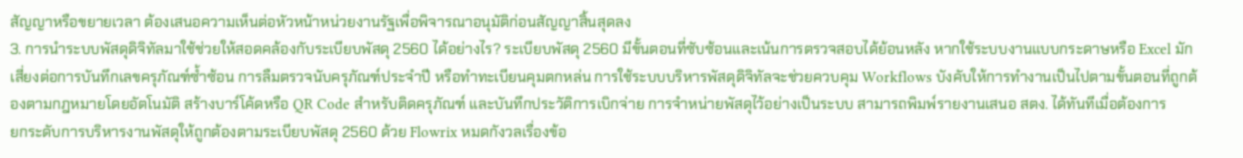สัญญาหรือขยายเวลา ต้องเสนอความเห็นต่อหัวหน้าหน่วยงานรัฐเพื่อพิจารณาอนุมัติก่อนสัญญาสิ้นสุดลง
3. การนำระบบพัสดุดิจิทัลมาใช้ช่วยให้สอดคล้องกับระเบียบพัสดุ 2560 ได้อย่างไร? ระเบียบพัสดุ 2560 มีขั้นตอนที่ซับซ้อนและเน้นการตรวจสอบได้ย้อนหลัง หากใช้ระบบงานแบบกระดาษหรือ Excel มักเสี่ยงต่อการบันทึกเลขครุภัณฑ์ซ้ำซ้อน การลืมตรวจนับครุภัณฑ์ประจำปี หรือทำทะเบียนคุมตกหล่น การใช้ระบบบริหารพัสดุดิจิทัลจะช่วยควบคุม Workflows บังคับให้การทำงานเป็นไปตามขั้นตอนที่ถูกต้องตามกฎหมายโดยอัตโนมัติ สร้างบาร์โค้ดหรือ QR Code สำหรับติดครุภัณฑ์ และบันทึกประวัติการเบิกจ่าย การจำหน่ายพัสดุไว้อย่างเป็นระบบ สามารถพิมพ์รายงานเสนอ สตง. ได้ทันทีเมื่อต้องการ
ยกระดับการบริหารงานพัสดุให้ถูกต้องตามระเบียบพัสดุ 2560 ด้วย Flowrix หมดกังวลเรื่องข้อ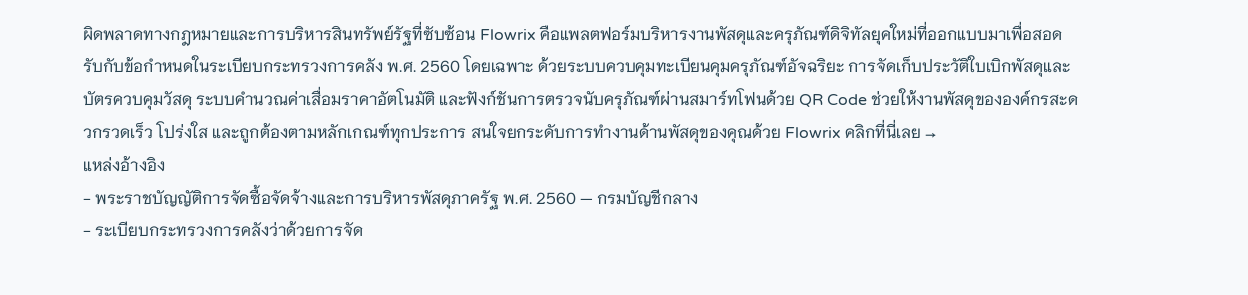ผิดพลาดทางกฎหมายและการบริหารสินทรัพย์รัฐที่ซับซ้อน Flowrix คือแพลตฟอร์มบริหารงานพัสดุและครุภัณฑ์ดิจิทัลยุคใหม่ที่ออกแบบมาเพื่อสอดรับกับข้อกำหนดในระเบียบกระทรวงการคลัง พ.ศ. 2560 โดยเฉพาะ ด้วยระบบควบคุมทะเบียนคุมครุภัณฑ์อัจฉริยะ การจัดเก็บประวัติใบเบิกพัสดุและบัตรควบคุมวัสดุ ระบบคำนวณค่าเสื่อมราคาอัตโนมัติ และฟังก์ชันการตรวจนับครุภัณฑ์ผ่านสมาร์ทโฟนด้วย QR Code ช่วยให้งานพัสดุขององค์กรสะดวกรวดเร็ว โปร่งใส และถูกต้องตามหลักเกณฑ์ทุกประการ สนใจยกระดับการทำงานด้านพัสดุของคุณด้วย Flowrix คลิกที่นี่เลย →
แหล่งอ้างอิง
- พระราชบัญญัติการจัดซื้อจัดจ้างและการบริหารพัสดุภาครัฐ พ.ศ. 2560 — กรมบัญชีกลาง
- ระเบียบกระทรวงการคลังว่าด้วยการจัด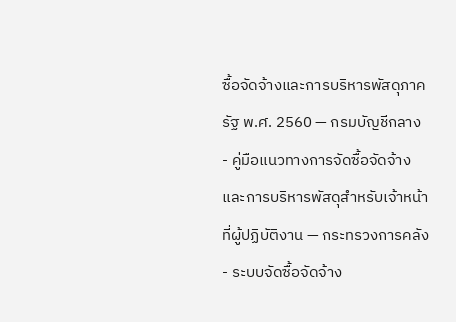ซื้อจัดจ้างและการบริหารพัสดุภาครัฐ พ.ศ. 2560 — กรมบัญชีกลาง
- คู่มือแนวทางการจัดซื้อจัดจ้างและการบริหารพัสดุสำหรับเจ้าหน้าที่ผู้ปฏิบัติงาน — กระทรวงการคลัง
- ระบบจัดซื้อจัดจ้าง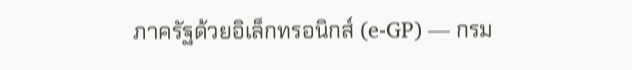ภาครัฐด้วยอิเล็กทรอนิกส์ (e-GP) — กรม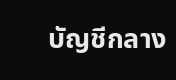บัญชีกลาง